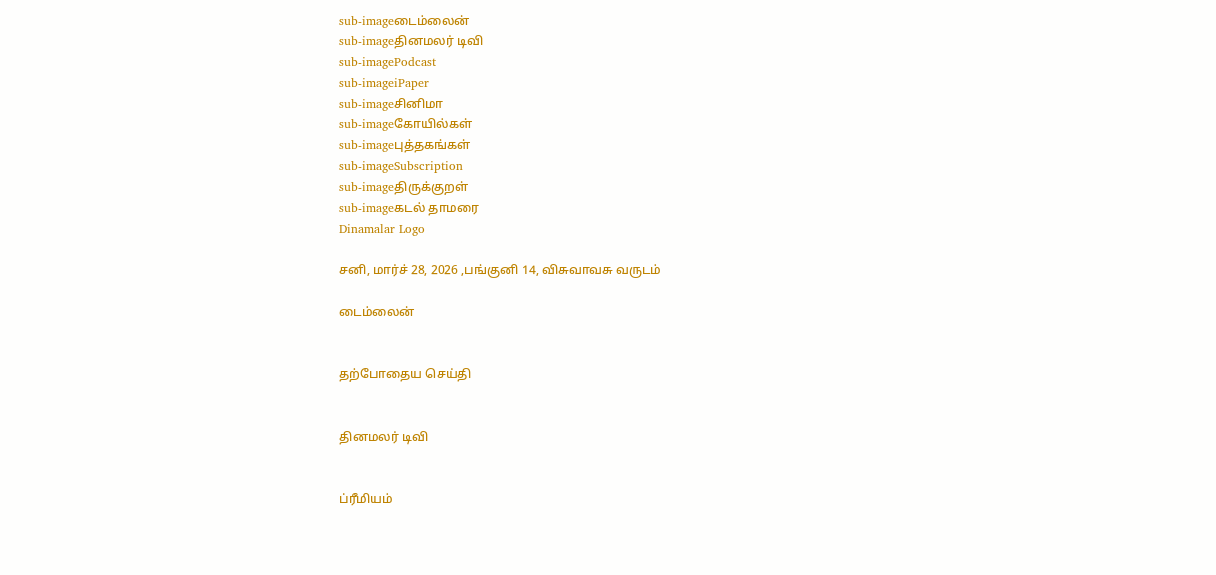sub-imageடைம்லைன்
sub-imageதினமலர் டிவி
sub-imagePodcast
sub-imageiPaper
sub-imageசினிமா
sub-imageகோயில்கள்
sub-imageபுத்தகங்கள்
sub-imageSubscription
sub-imageதிருக்குறள்
sub-imageகடல் தாமரை
Dinamalar Logo

சனி, மார்ச் 28, 2026 ,பங்குனி 14, விசுவாவசு வருடம்

டைம்லைன்


தற்போதைய செய்தி


தினமலர் டிவி


ப்ரீமியம்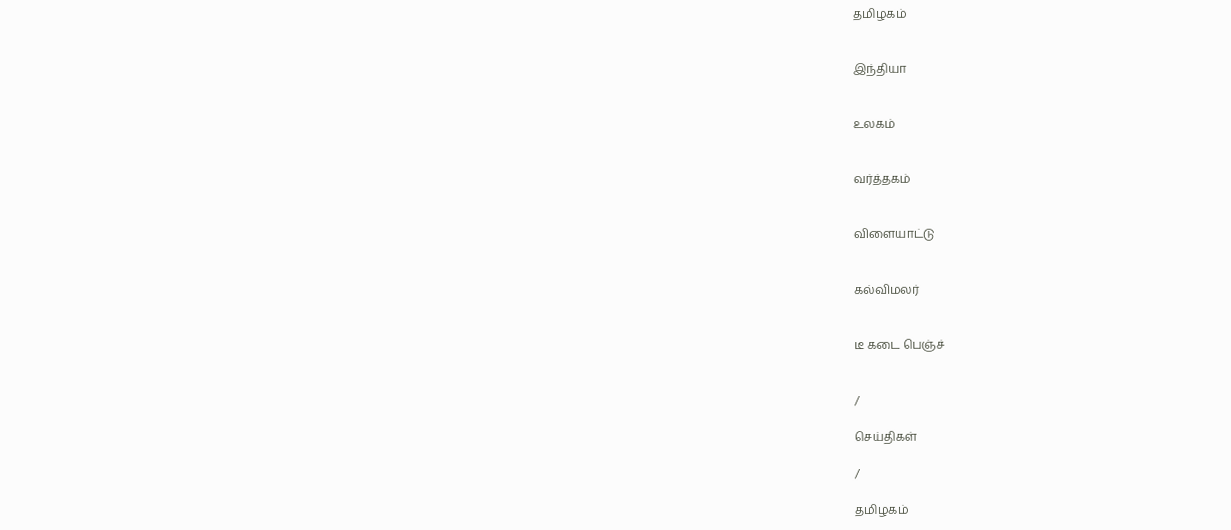தமிழகம்


இந்தியா


உலகம்


வர்த்தகம்


விளையாட்டு


கல்விமலர்


டீ கடை பெஞ்ச்


/

செய்திகள்

/

தமிழகம்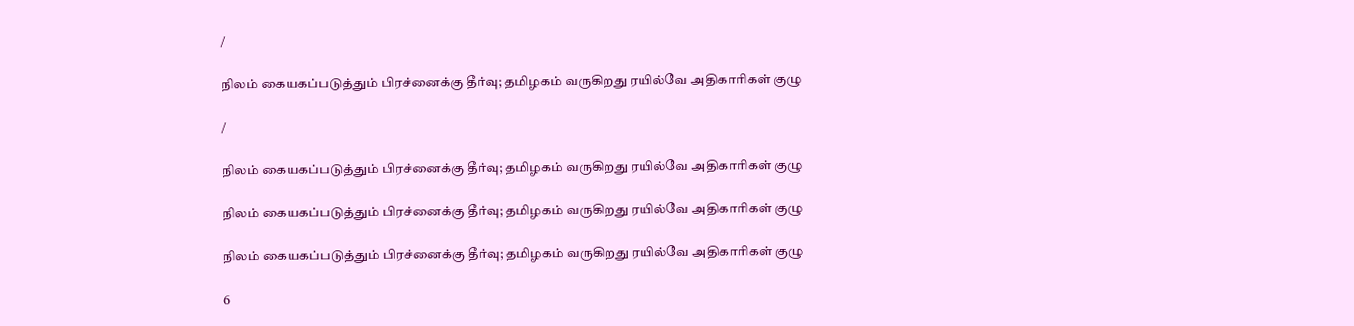/

நிலம் கையகப்படுத்தும் பிரச்னைக்கு தீர்வு; தமிழகம் வருகிறது ரயில்வே அதிகாரிகள் குழு

/

நிலம் கையகப்படுத்தும் பிரச்னைக்கு தீர்வு; தமிழகம் வருகிறது ரயில்வே அதிகாரிகள் குழு

நிலம் கையகப்படுத்தும் பிரச்னைக்கு தீர்வு; தமிழகம் வருகிறது ரயில்வே அதிகாரிகள் குழு

நிலம் கையகப்படுத்தும் பிரச்னைக்கு தீர்வு; தமிழகம் வருகிறது ரயில்வே அதிகாரிகள் குழு

6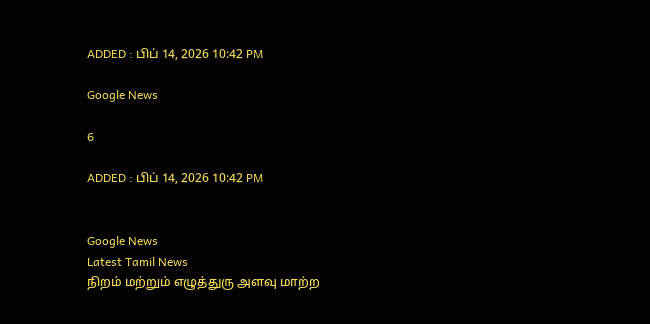ADDED : பிப் 14, 2026 10:42 PM

Google News

6

ADDED : பிப் 14, 2026 10:42 PM


Google News
Latest Tamil News
நிறம் மற்றும் எழுத்துரு அளவு மாற்ற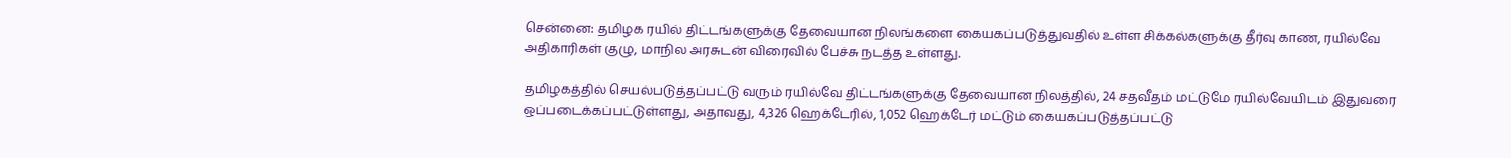சென்னை: தமிழக ரயில் திட்டங்களுக்கு தேவையான நிலங்களை கையகப்படுத்துவதில் உள்ள சிக்கல்களுக்கு தீர்வு காண, ரயில்வே அதிகாரிகள் குழு, மாநில அரசுடன் விரைவில் பேச்சு நடத்த உள்ளது.

தமிழகத்தில் செயல்படுத்தப்பட்டு வரும் ரயில்வே திட்டங்களுக்கு தேவையான நிலத்தில், 24 சதவீதம் மட்டுமே ரயில்வேயிடம் இதுவரை ஒப்படைக்கப்பட்டுள்ளது, அதாவது, 4,326 ஹெக்டேரில், 1,052 ஹெக்டேர் மட்டும் கையகப்படுத்தப்பட்டு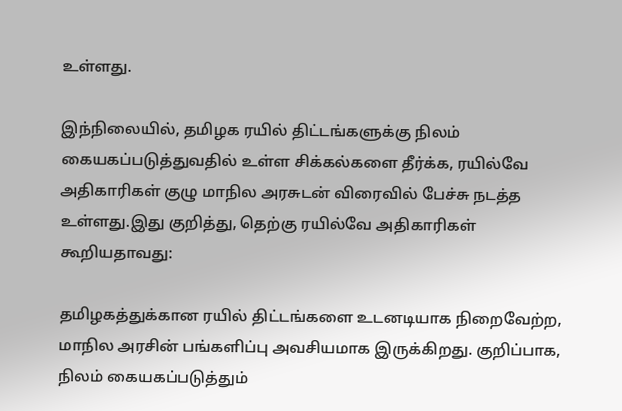உள்ளது.

இந்நிலையில், தமிழக ரயில் திட்டங்களுக்கு நிலம் கையகப்படுத்துவதில் உள்ள சிக்கல்களை தீர்க்க, ரயில்வே அதிகாரிகள் குழு மாநில அரசுடன் விரைவில் பேச்சு நடத்த உள்ளது.இது குறித்து, தெற்கு ரயில்வே அதிகாரிகள் கூறியதாவது:

தமிழகத்துக்கான ரயில் திட்டங்களை உடனடியாக நிறைவேற்ற, மாநில அரசின் பங்களிப்பு அவசியமாக இருக்கிறது. குறிப்பாக, நிலம் கையகப்படுத்தும்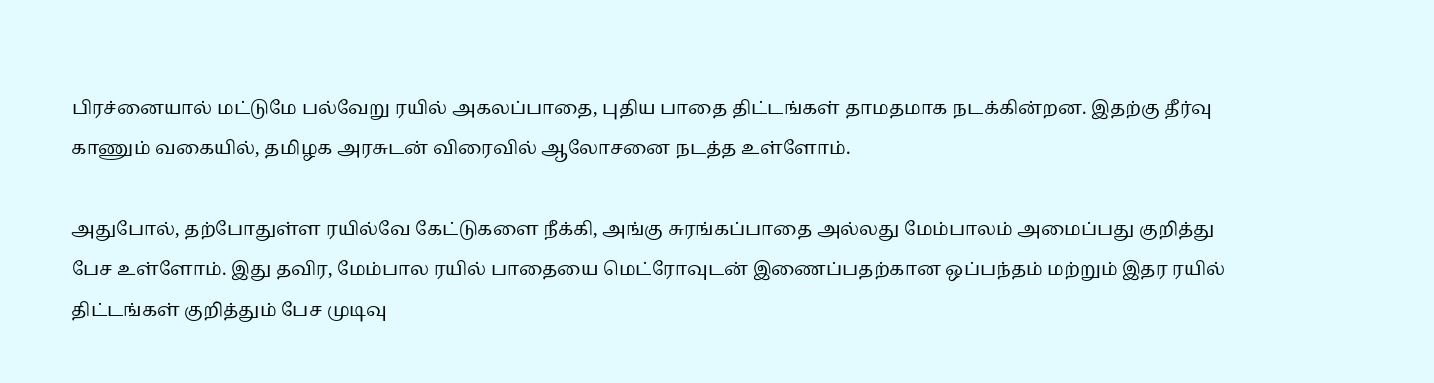பிரச்னையால் மட்டுமே பல்வேறு ரயில் அகலப்பாதை, புதிய பாதை திட்டங்கள் தாமதமாக நடக்கின்றன. இதற்கு தீர்வு காணும் வகையில், தமிழக அரசுடன் விரைவில் ஆலோசனை நடத்த உள்ளோம்.

அதுபோல், தற்போதுள்ள ரயில்வே கேட்டுகளை நீக்கி, அங்கு சுரங்கப்பாதை அல்லது மேம்பாலம் அமைப்பது குறித்து பேச உள்ளோம். இது தவிர, மேம்பால ரயில் பாதையை மெட்ரோவுடன் இணைப்பதற்கான ஒப்பந்தம் மற்றும் இதர ரயில் திட்டங்கள் குறித்தும் பேச முடிவு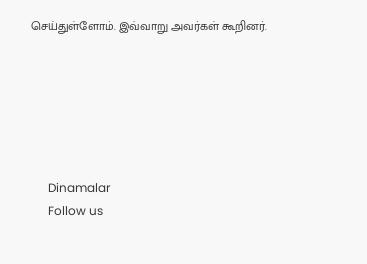செய்துள்ளோம். இவ்வாறு அவர்கள் கூறினர்.






      Dinamalar
      Follow us